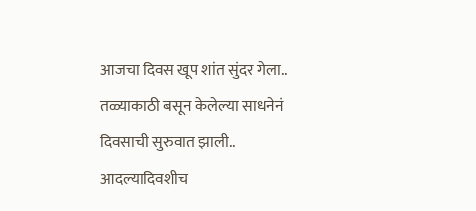आजचा दिवस खूप शांत सुंदर गेला..
तळ्याकाठी बसून केलेल्या साधनेनं दिवसाची सुरुवात झाली.. आदल्यादिवशीच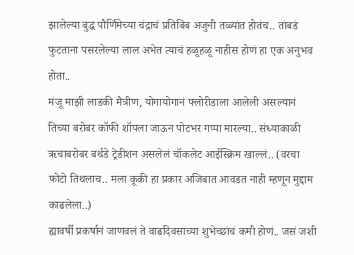झालेल्या बुद्ध पौर्णिमेच्या चंद्राचं प्रतिबिंब अजुनी तळ्यांत होतंच.. तांबडं फुटताना पसरलेल्या लाल अभेत त्याचं हळूहळू नाहीस होणं हा एक अनुभव होता..
मंजू माझी लाडकी मैत्रीण, योगायोगानं फ्लोरीडाला आलेली असल्यानं तिच्या बरोबर कॉफी शॉपला जाऊन पोटभर गप्पा मारल्या.. संध्याकाळी ऋचाबरोबर बर्थडे ट्रेडीशन असलेलं चॉकलेट आईस्क्रिम खाल्लं.. (वरचा फोटो तिथलाच.. मला कूकी हा प्रकार अजिबात आवडत नाही म्हणून मुद्दाम काढलेला..)
ह्यावर्षी प्रकर्षानं जाणवलं ते वाढदिवसाच्या शुभेच्छांचं कमी होणं.. जसं जशी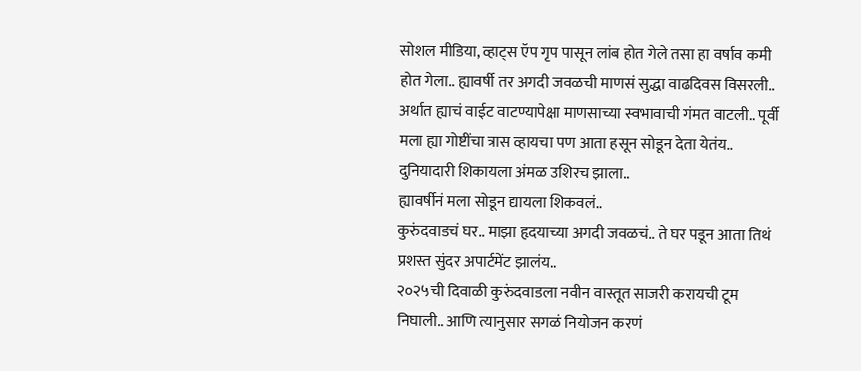सोशल मीडिया, व्हाट्स ऍप गृप पासून लांब होत गेले तसा हा वर्षाव कमी होत गेला.. ह्यावर्षी तर अगदी जवळची माणसं सुद्धा वाढदिवस विसरली.. अर्थात ह्याचं वाईट वाटण्यापेक्षा माणसाच्या स्वभावाची गंमत वाटली.. पूर्वी मला ह्या गोष्टींचा त्रास व्हायचा पण आता हसून सोडून देता येतंय.. दुनियादारी शिकायला अंमळ उशिरच झाला..
ह्यावर्षीनं मला सोडून द्यायला शिकवलं..
कुरुंदवाडचं घर.. माझा हृदयाच्या अगदी जवळचं.. ते घर पडून आता तिथं प्रशस्त सुंदर अपार्टमेंट झालंय..
२०२५ची दिवाळी कुरुंदवाडला नवीन वास्तूत साजरी करायची टूम निघाली.. आणि त्यानुसार सगळं नियोजन करणं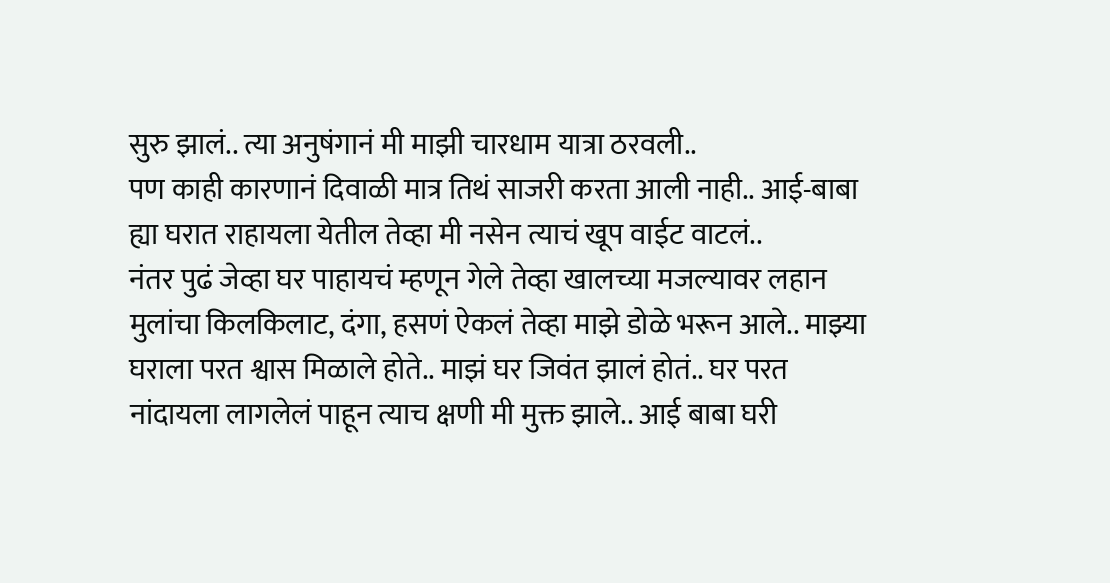सुरु झालं.. त्या अनुषंगानं मी माझी चारधाम यात्रा ठरवली..
पण काही कारणानं दिवाळी मात्र तिथं साजरी करता आली नाही.. आई-बाबा ह्या घरात राहायला येतील तेव्हा मी नसेन त्याचं खूप वाईट वाटलं..
नंतर पुढं जेव्हा घर पाहायचं म्हणून गेले तेव्हा खालच्या मजल्यावर लहान मुलांचा किलकिलाट, दंगा, हसणं ऐकलं तेव्हा माझे डोळे भरून आले.. माझ्या घराला परत श्वास मिळाले होते.. माझं घर जिवंत झालं होतं.. घर परत नांदायला लागलेलं पाहून त्याच क्षणी मी मुक्त झाले.. आई बाबा घरी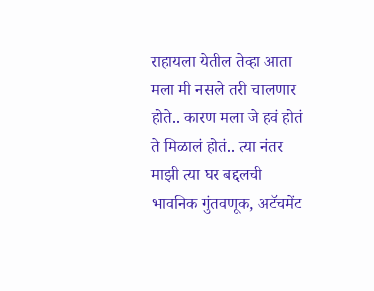राहायला येतील तेव्हा आता मला मी नसले तरी चालणार होते.. कारण मला जे हवं होतं ते मिळालं होतं.. त्या नंतर माझी त्या घर बद्दलची भावनिक गुंतवणूक, अटॅचमेंट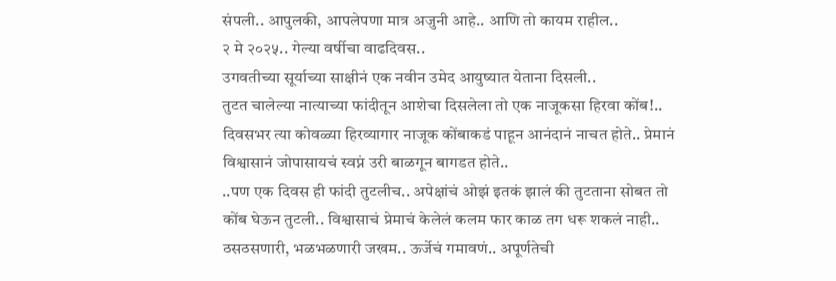संपली.. आपुलकी, आपलेपणा मात्र अजुनी आहे.. आणि तो कायम राहील..
२ मे २०२५.. गेल्या वर्षीचा वाढदिवस..
उगवतीच्या सूर्याच्या साक्षीनं एक नवीन उमेद आयुष्यात येताना दिसली..
तुटत चालेल्या नात्याच्या फांदीतून आशेचा दिसलेला तो एक नाजूकसा हिरवा कोंब!..
दिवसभर त्या कोवळ्या हिरव्यागार नाजूक कोंबाकडं पाहून आनंदानं नाचत होते.. प्रेमानं विश्वासानं जोपासायचं स्वप्नं उरी बाळगून बागडत होते..
..पण एक दिवस ही फांदी तुटलीच.. अपेक्षांचं ओझं इतकं झालं की तुटताना सोबत तो कोंब घेऊन तुटली.. विश्वासाचं प्रेमाचं केलेलं कलम फार काळ तग धरू शकलं नाही..
ठसठसणारी, भळभळणारी जखम.. ऊर्जेचं गमावणं.. अपूर्णतेची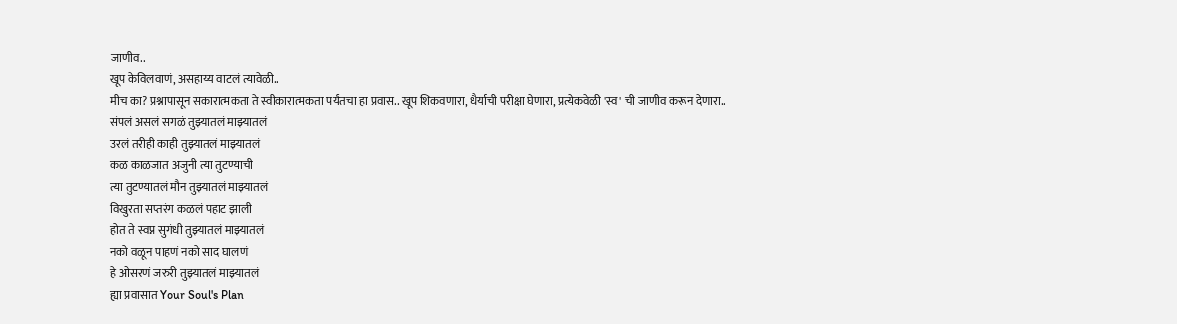जाणीव..
खूप केविलवाणं, असहाय्य वाटलं त्यावेळी..
मीच का? प्रश्नापासून सकारात्मकता ते स्वीकारात्मकता पर्यंतचा हा प्रवास.. खूप शिकवणारा, धैर्याची परीक्षा घेणारा, प्रत्येकवेळी 'स्व' ची जाणीव करून देणारा..
संपलं असलं सगळं तुझ्यातलं माझ्यातलं
उरलं तरीही काही तुझ्यातलं माझ्यातलं
कळ काळजात अजुनी त्या तुटण्याची
त्या तुटण्यातलं मौन तुझ्यातलं माझ्यातलं
विखुरता सप्तरंग कळलं पहाट झाली
होत ते स्वप्न सुगंधी तुझ्यातलं माझ्यातलं
नको वळून पाहणं नको साद घालणं
हे ओसरणं जरुरी तुझ्यातलं माझ्यातलं
ह्या प्रवासात Your Soul's Plan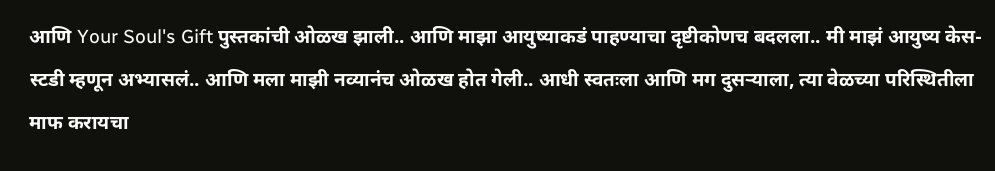आणि Your Soul's Gift पुस्तकांची ओळख झाली.. आणि माझा आयुष्याकडं पाहण्याचा दृष्टीकोणच बदलला.. मी माझं आयुष्य केस-स्टडी म्हणून अभ्यासलं.. आणि मला माझी नव्यानंच ओळख होत गेली.. आधी स्वतःला आणि मग दुसऱ्याला, त्या वेळच्या परिस्थितीला माफ करायचा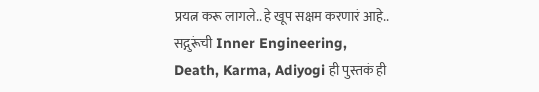प्रयत्न करू लागले.. हे खूप सक्षम करणारं आहे..
सद्गुरूंची Inner Engineering, Death, Karma, Adiyogi ही पुस्तकं ही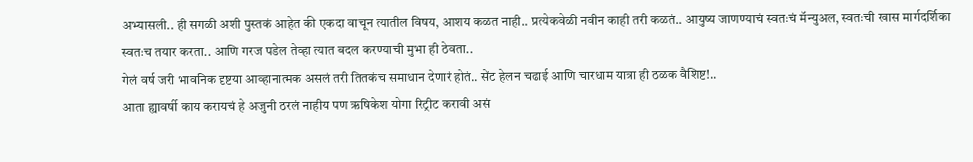अभ्यासली.. ही सगळी अशी पुस्तकं आहेत की एकदा वाचून त्यातील विषय, आशय कळत नाही.. प्रत्येकवेळी नवीन काही तरी कळतं.. आयुष्य जाणण्याचं स्वतःचं मॅन्युअल, स्वतःची खास मार्गदर्शिका स्वतःच तयार करता.. आणि गरज पडेल तेव्हा त्यात बदल करण्याची मुभा ही ठेवता..
गेलं वर्ष जरी भावनिक दृष्टया आव्हानात्मक असलं तरी तितकंच समाधान देणारं होतं.. सेंट हेलन चढाई आणि चारधाम यात्रा ही ठळक वैशिष्ट!..
आता ह्यावर्षी काय करायचं हे अजुनी ठरलं नाहीय पण ऋषिकेश योगा रिट्रीट करावी असं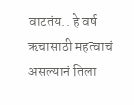वाटतंय.. हे वर्ष ऋचासाठी महत्वाचं असल्यानं तिला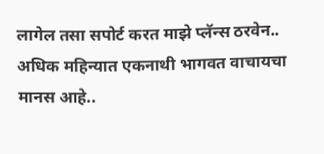लागेल तसा सपोर्ट करत माझे प्लॅन्स ठरवेन..
अधिक महिन्यात एकनाथी भागवत वाचायचा मानस आहे..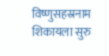विष्णुसहस्रनाम शिकायला सुरु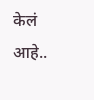केलं आहे..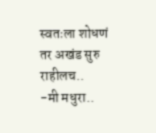स्वतःला शोधणं तर अखंड सुरु राहीलच..
-मी मधुरा..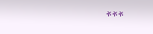***